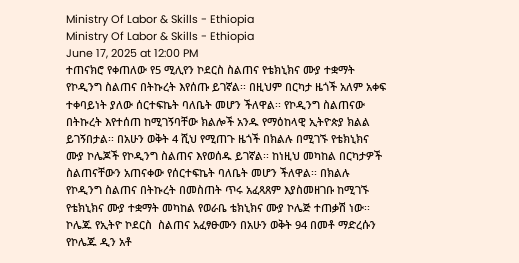Ministry Of Labor & Skills - Ethiopia
Ministry Of Labor & Skills - Ethiopia
June 17, 2025 at 12:00 PM
ተጠናክሮ የቀጠለው የ5 ሚሊየን ኮደርስ ስልጠና የቴክኒክና ሙያ ተቋማት  የኮዲንግ ስልጠና በትኩረት እየሰጡ ይገኛል፡፡ በዚህም በርካታ ዜጎች አለም አቀፍ ተቀባይነት ያለው ሰርተፍኬት ባለቤት መሆን ችለዋል፡፡ የኮዲንግ ስልጠናው በትኩረት እየተሰጠ ከሚገኝባቸው ክልሎች አንዱ የማዕከላዊ ኢትዮጵያ ክልል ይገኝበታል፡፡ በአሁን ወቅት 4 ሺህ የሚጠጉ ዜጎች በክልሉ በሚገኙ የቴክኒክና ሙያ ኮሌጆች የኮዲንግ ስልጠና እየወሰዱ ይገኛል፡፡ ከነዚህ መካከል በርካታዎች ስልጠናቸውን አጠናቀው የሰርተፍኬት ባለቤት መሆን ችለዋል፡፡ በክልሉ የኮዲንግ ስልጠና በትኩረት በመስጠት ጥሩ አፈጻጸም እያስመዘገቡ ከሚገኙ የቴክኒክና ሙያ ተቋማት መካከል የወራቤ ቴክኒክና ሙያ ኮሌጅ ተጠቃሽ ነው፡፡ ኮሌጁ የኢትዮ ኮደርስ  ስልጠና አፈፃፁሙን በአሁን ወቅት 94 በመቶ ማድረሱን የኮሌጁ ዲን አቶ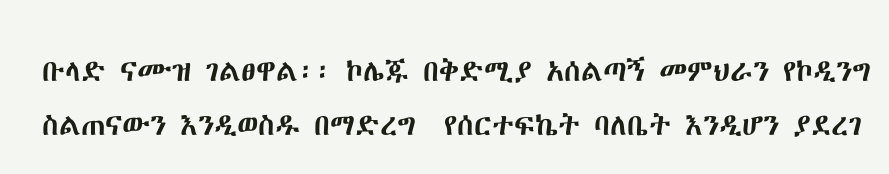ቡላድ ናሙዝ ገልፀዋል፡፡ ኮሌጁ በቅድሚያ አሰልጣኝ መምህራን የኮዲንግ ስልጠናውን እንዲወስዱ በማድረግ  የሰርተፍኬት ባለቤት እንዲሆን ያደረገ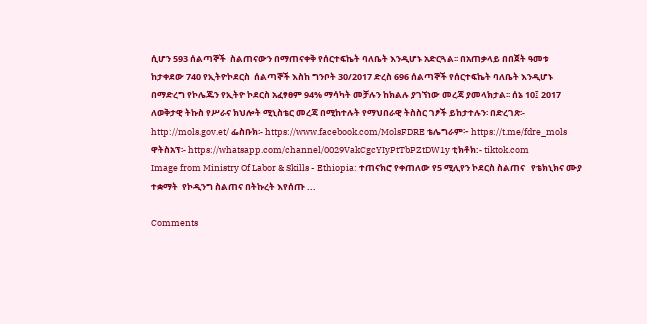ሲሆን 593 ሰልጣኞች  ስልጠናውን በማጠናቀቅ የሰርተፍኬት ባለቤት እንዲሆኑ አድርጓል፡፡ በአጠቃላይ በበጀት ዓመቱ  ከታቀደው 740 የኢትዮኮደርስ  ሰልጣኞች እስከ ግንቦት 30/2017 ድረስ 696 ሰልጣኞች የሰርተፍኬት ባለቤት እንዲሆኑ በማድረግ የኮሌጁን የኢትዮ ኮደርስ አፈፃፀም 94% ማሳካት መቻሉን ከክልሉ ያገኘነው መረጃ ያመላክታል፡፡ ሰኔ 10፤ 2017 ለወቅታዊ ትኩስ የሥራና ክህሎት ሚኒስቴር መረጃ በሚከተሉት የማህበራዊ ትስስር ገፆች ይከታተሉን፡ በድረገጽ፡- http://mols.gov.et/ ፌስቡክ፡- https://www.facebook.com/MolsFDRE ቴሌግራም፦ https://t.me/fdre_mols ዋትስአፕ፡- https://whatsapp.com/channel/0029VakCgcYIyPtTbPZtDW1y ቲክቶክ:- tiktok.com
Image from Ministry Of Labor & Skills - Ethiopia: ተጠናክሮ የቀጠለው የ5 ሚሊየን ኮደርስ ስልጠና   የቴክኒክና ሙያ ተቋማት  የኮዲንግ ስልጠና በትኩረት እየሰጡ ...

Comments